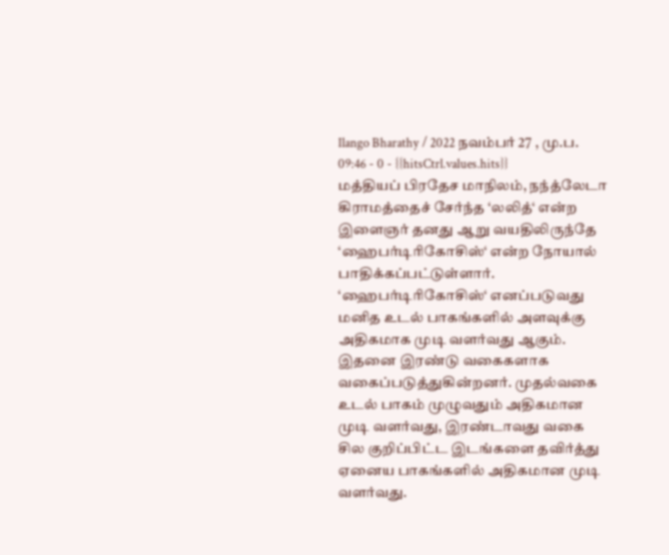Ilango Bharathy / 2022 நவம்பர் 27 , மு.ப. 09:46 - 0 - {{hitsCtrl.values.hits}}
மத்தியப் பிரதேச மாநிலம், நந்த்லேடா கிராமத்தைச் சேர்ந்த ‘லலித்‘ என்ற இளைஞர் தனது ஆறு வயதிலிருந்தே ‘ஹைபர்டிரிகோசிஸ்‘ என்ற நோயால் பாதிக்கப்பட்டுள்ளார்.
‘ஹைபர்டிரிகோசிஸ்‘ எனப்படுவது மனித உடல் பாகங்களில் அளவுக்கு அதிகமாக முடி வளர்வது ஆகும்.
இதனை இரண்டு வகைகளாக வகைப்படுத்துகின்றனர். முதல்வகை உடல் பாகம் முழுவதும் அதிகமான முடி வளர்வது, இரண்டாவது வகை சில குறிப்பிட்ட இடங்களை தவிர்த்து ஏனைய பாகங்களில் அதிகமான முடி வளர்வது.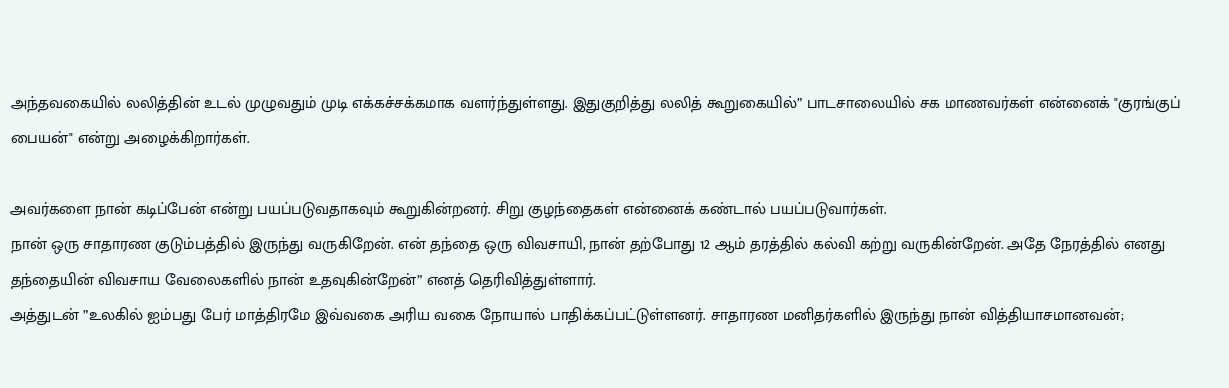அந்தவகையில் லலித்தின் உடல் முழுவதும் முடி எக்கச்சக்கமாக வளர்ந்துள்ளது. இதுகுறித்து லலித் கூறுகையில்” பாடசாலையில் சக மாணவர்கள் என்னைக் "குரங்குப் பையன்" என்று அழைக்கிறார்கள்.

அவர்களை நான் கடிப்பேன் என்று பயப்படுவதாகவும் கூறுகின்றனர். சிறு குழந்தைகள் என்னைக் கண்டால் பயப்படுவார்கள்.
நான் ஒரு சாதாரண குடும்பத்தில் இருந்து வருகிறேன். என் தந்தை ஒரு விவசாயி, நான் தற்போது 12 ஆம் தரத்தில் கல்வி கற்று வருகின்றேன். அதே நேரத்தில் எனது தந்தையின் விவசாய வேலைகளில் நான் உதவுகின்றேன்” எனத் தெரிவித்துள்ளார்.
அத்துடன் ”உலகில் ஐம்பது பேர் மாத்திரமே இவ்வகை அரிய வகை நோயால் பாதிக்கப்பட்டுள்ளனர். சாதாரண மனிதர்களில் இருந்து நான் வித்தியாசமானவன்;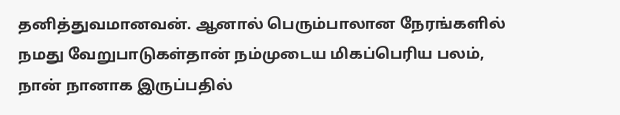தனித்துவமானவன். ஆனால் பெரும்பாலான நேரங்களில் நமது வேறுபாடுகள்தான் நம்முடைய மிகப்பெரிய பலம், நான் நானாக இருப்பதில்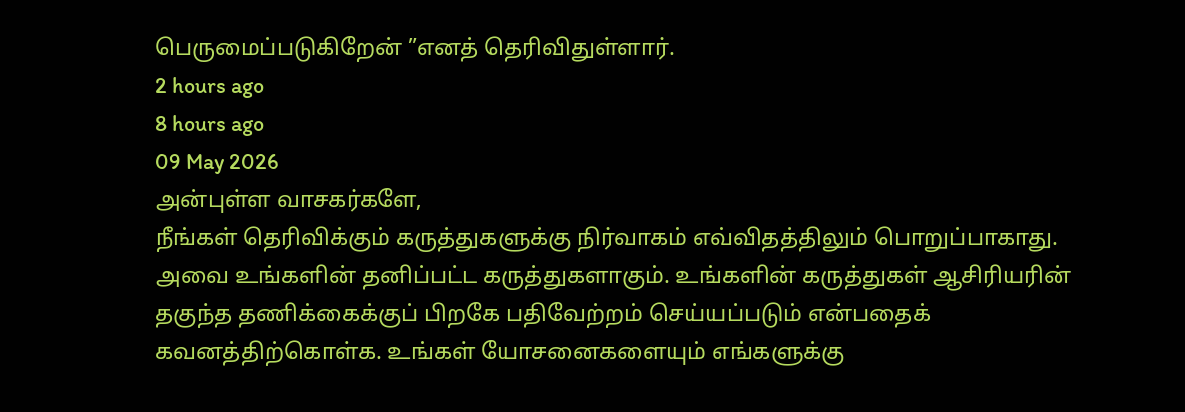பெருமைப்படுகிறேன் ”எனத் தெரிவிதுள்ளார்.
2 hours ago
8 hours ago
09 May 2026
அன்புள்ள வாசகர்களே,
நீங்கள் தெரிவிக்கும் கருத்துகளுக்கு நிர்வாகம் எவ்விதத்திலும் பொறுப்பாகாது. அவை உங்களின் தனிப்பட்ட கருத்துகளாகும். உங்களின் கருத்துகள் ஆசிரியரின் தகுந்த தணிக்கைக்குப் பிறகே பதிவேற்றம் செய்யப்படும் என்பதைக் கவனத்திற்கொள்க. உங்கள் யோசனைகளையும் எங்களுக்கு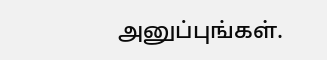அனுப்புங்கள்.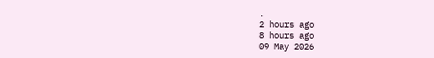.
2 hours ago
8 hours ago
09 May 2026